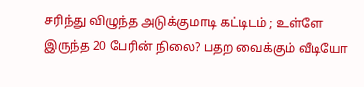சரிந்து விழுந்த அடுக்குமாடி கட்டிடம் ; உள்ளே இருந்த 20 பேரின் நிலை? பதற வைக்கும் வீடியோ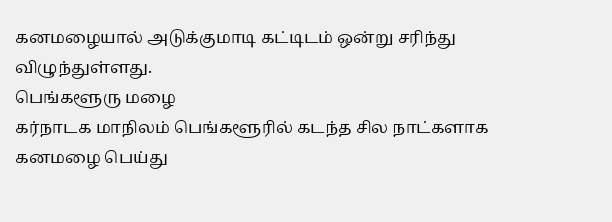கனமழையால் அடுக்குமாடி கட்டிடம் ஒன்று சரிந்து விழுந்துள்ளது.
பெங்களூரு மழை
கர்நாடக மாநிலம் பெங்களூரில் கடந்த சில நாட்களாக கனமழை பெய்து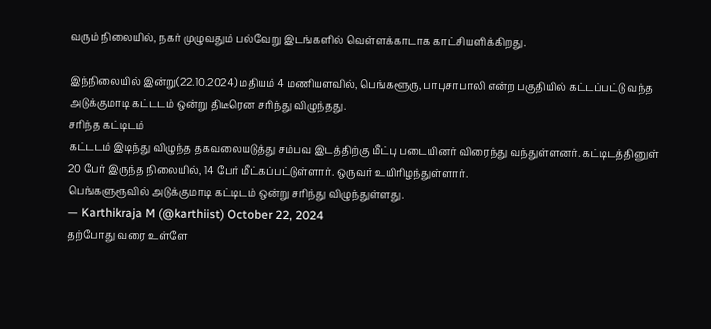வரும் நிலையில், நகர் முழுவதும் பல்வேறு இடங்களில் வெள்ளக்காடாக காட்சியளிக்கிறது.

இந்நிலையில் இன்று(22.10.2024) மதியம் 4 மணியளவில், பெங்களூரு, பாபுசாபாலி என்ற பகுதியில் கட்டப்பட்டு வந்த அடுக்குமாடி கட்டடம் ஒன்று திடீரென சரிந்து விழுந்தது.
சரிந்த கட்டிடம்
கட்டடம் இடிந்து விழுந்த தகவலையடுத்து சம்பவ இடத்திற்கு மீட்பு படையினர் விரைந்து வந்துள்ளனர். கட்டிடத்தினுள் 20 பேர் இருந்த நிலையில், 14 பேர் மீட்கப்பட்டுள்ளார். ஒருவர் உயிரிழந்துள்ளார்.
பெங்களுரூவில் அடுக்குமாடி கட்டிடம் ஒன்று சரிந்து விழுந்துள்ளது.
— Karthikraja M (@karthiist) October 22, 2024
தற்போது வரை உள்ளே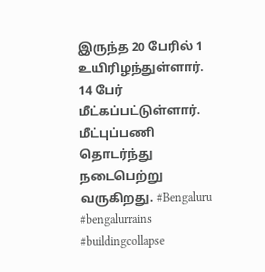இருந்த 20 பேரில் 1 உயிரிழந்துள்ளார். 14 பேர் மீட்கப்பட்டுள்ளார். மீட்புப்பணி தொடர்ந்து நடைபெற்று வருகிறது. #Bengaluru #bengalurrains #buildingcollapse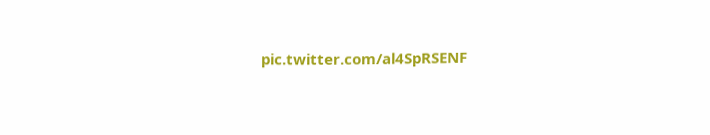pic.twitter.com/al4SpRSENF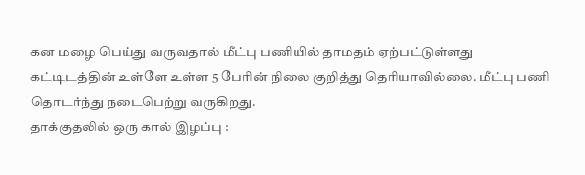கன மழை பெய்து வருவதால் மீட்பு பணியில் தாமதம் ஏற்பட்டுள்ளது கட்டிடத்தின் உள்ளே உள்ள 5 பேரின் நிலை குறித்து தெரியாவில்லை. மீட்பு பணி தொடர்ந்து நடைபெற்று வருகிறது.
தாக்குதலில் ஒரு கால் இழப்பு :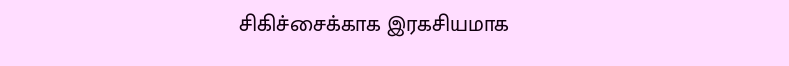சிகிச்சைக்காக இரகசியமாக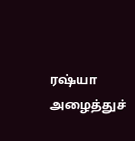ரஷ்யா அழைத்துச்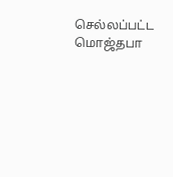செல்லப்பட்ட மொஜ்தபா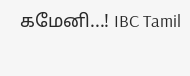கமேனி...! IBC Tamil